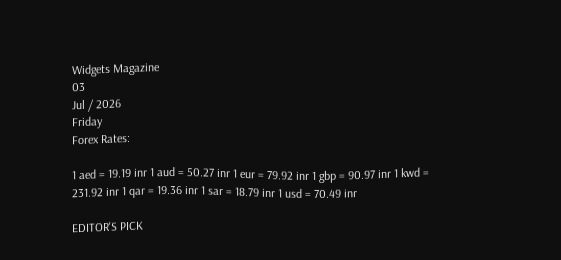Widgets Magazine
03
Jul / 2026
Friday
Forex Rates:

1 aed = 19.19 inr 1 aud = 50.27 inr 1 eur = 79.92 inr 1 gbp = 90.97 inr 1 kwd = 231.92 inr 1 qar = 19.36 inr 1 sar = 18.79 inr 1 usd = 70.49 inr

EDITOR'S PICK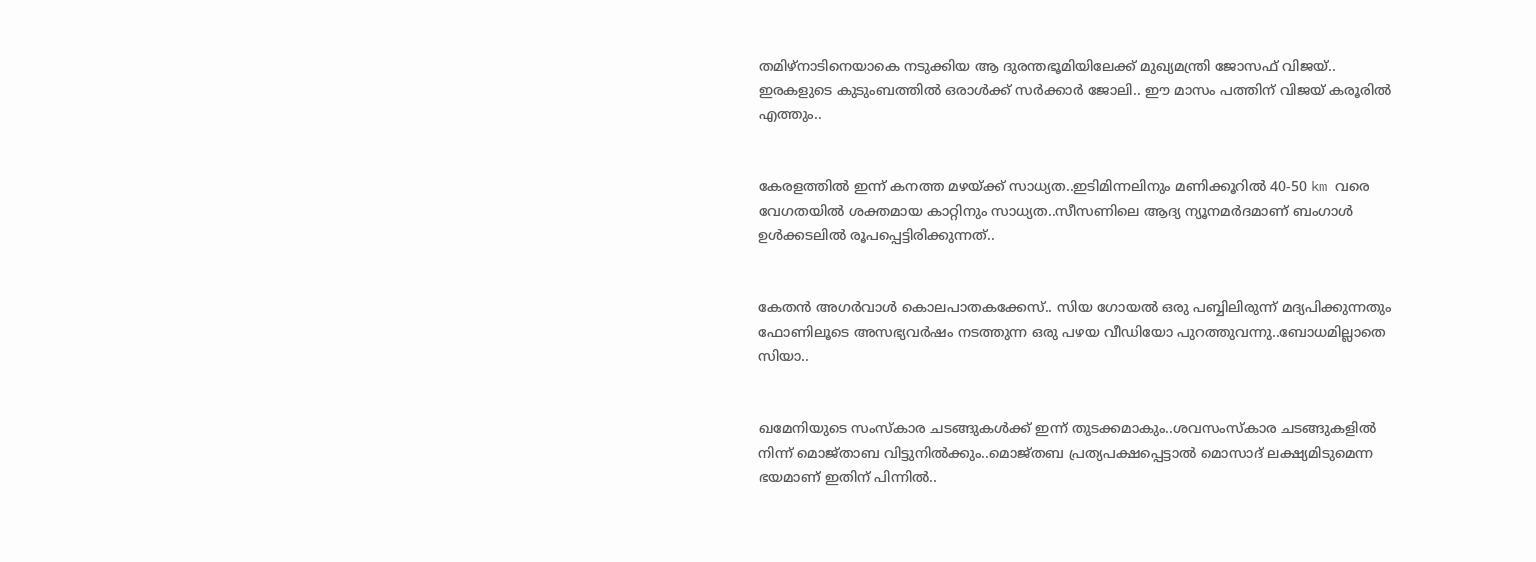തമിഴ്‌നാടിനെയാകെ നടുക്കിയ ആ ദുരന്തഭൂമിയിലേക്ക് മുഖ്യമന്ത്രി ജോസഫ് വിജയ്.. ഇരകളുടെ കുടുംബത്തിൽ ഒരാൾക്ക് സർക്കാർ ജോലി.. ഈ മാസം പത്തിന് വിജയ് കരൂരിൽ എത്തും..


കേരളത്തിൽ ഇന്ന് കനത്ത മഴയ്ക്ക് സാധ്യത..ഇടിമിന്നലിനും മണിക്കൂറിൽ 40-50 km വരെ വേഗതയിൽ ശക്തമായ കാറ്റിനും സാധ്യത..സീസണിലെ ആദ്യ ന്യൂനമർദമാണ് ബംഗാൾ ഉൾക്കടലിൽ രൂപപ്പെട്ടിരിക്കുന്നത്..


കേതന്‍ അഗര്‍വാള്‍ കൊലപാതകക്കേസ്.. സിയ ഗോയല്‍ ഒരു പബ്ബിലിരുന്ന് മദ്യപിക്കുന്നതും ഫോണിലൂടെ അസഭ്യവര്‍ഷം നടത്തുന്ന ഒരു പഴയ വീഡിയോ പുറത്തുവന്നു..ബോധമില്ലാതെ സിയാ..


ഖമേനിയുടെ സംസ്‌കാര ചടങ്ങുകള്‍ക്ക് ഇന്ന് തുടക്കമാകും..ശവസംസ്‌കാര ചടങ്ങുകളില്‍ നിന്ന് മൊജ്താബ വിട്ടുനില്‍ക്കും..മൊജ്തബ പ്രത്യപക്ഷപ്പെട്ടാല്‍ മൊസാദ് ലക്ഷ്യമിടുമെന്ന ഭയമാണ് ഇതിന് പിന്നില്‍..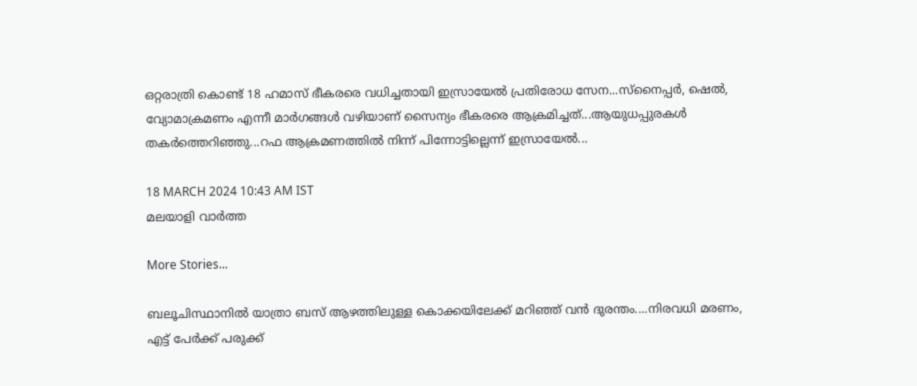ഒറ്റരാത്രി കൊണ്ട് 18 ഹമാസ് ഭീകരരെ വധിച്ചതായി ഇസ്രായേല്‍ പ്രതിരോധ സേന...സ്‌നൈപ്പര്‍, ഷെല്‍, വ്യോമാക്രമണം എന്നീ മാര്‍ഗങ്ങള്‍ വഴിയാണ് സൈന്യം ഭീകരരെ ആക്രമിച്ചത്...ആയുധപ്പുരകൾ തകർത്തെറിഞ്ഞു...റഫ ആക്രമണത്തില്‍ നിന്ന് പിന്നോട്ടില്ലെന്ന് ഇസ്രായേല്‍...

18 MARCH 2024 10:43 AM IST
മലയാളി വാര്‍ത്ത

More Stories...

ബലൂചിസ്ഥാനിൽ യാത്രാ ബസ് ആഴത്തിലുള്ള കൊക്കയിലേക്ക് മറിഞ്ഞ് വൻ ദുരന്തം....നിരവധി മരണം, എട്ട് പേർക്ക് പരുക്ക്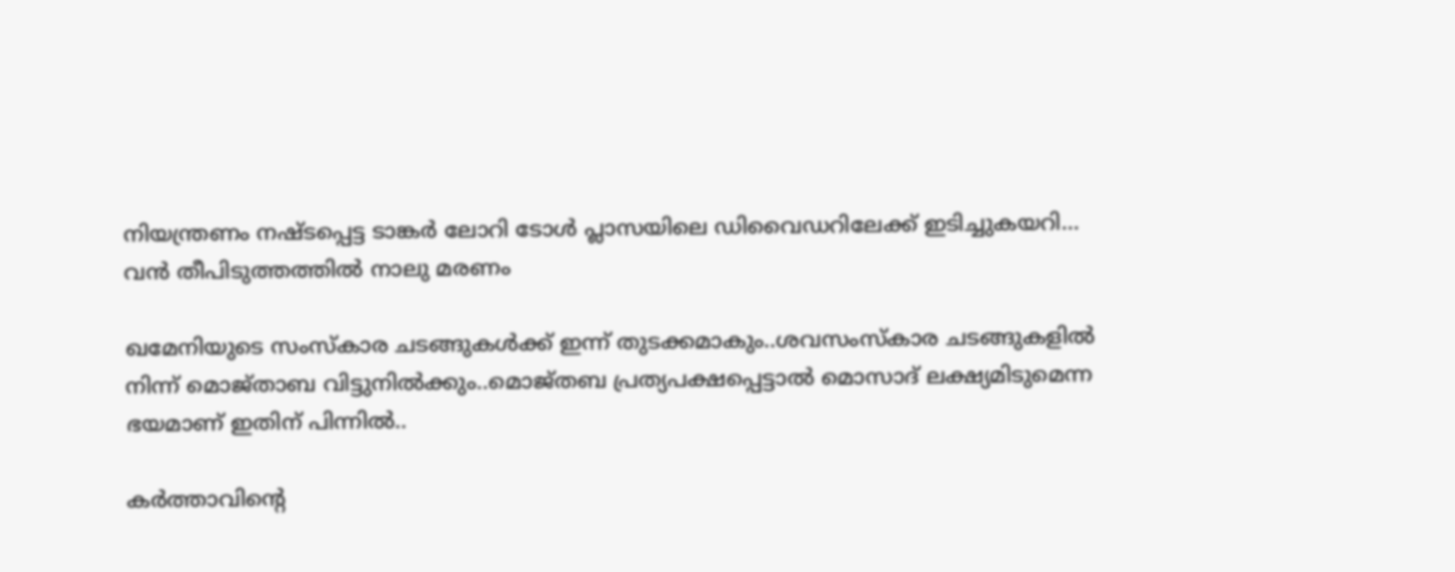നിയന്ത്രണം നഷ്ടപ്പെട്ട ടാങ്കര്‍ ലോറി ടോള്‍ പ്ലാസയിലെ ഡിവൈഡറിലേക്ക് ഇടിച്ചുകയറി... വൻ തീപിടുത്തത്തിൽ നാലു മരണം

ഖമേനിയുടെ സംസ്‌കാര ചടങ്ങുകള്‍ക്ക് ഇന്ന് തുടക്കമാകും..ശവസംസ്‌കാര ചടങ്ങുകളില്‍ നിന്ന് മൊജ്താബ വിട്ടുനില്‍ക്കും..മൊജ്തബ പ്രത്യപക്ഷപ്പെട്ടാല്‍ മൊസാദ് ലക്ഷ്യമിടുമെന്ന ഭയമാണ് ഇതിന് പിന്നില്‍..

കർത്താവിന്റെ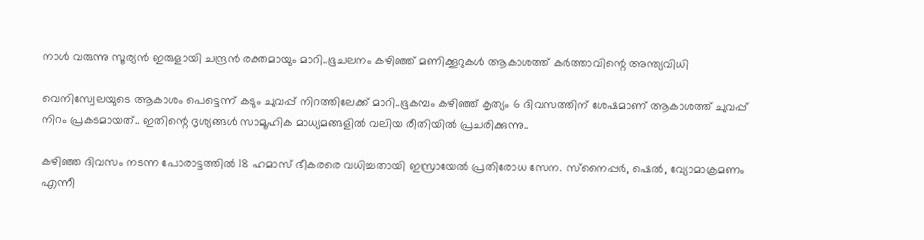നാൾ വരുന്നു സൂര്യൻ ഇരുളായി ചന്ദ്രൻ രക്തമായും മാറി..ഭൂചലനം കഴിഞ്ഞ് മണിക്കൂറുകൾ ആകാശത്ത് കര്‍ത്താവിന്റെ അന്ത്യവിധി

വെനിസ്വേലയുടെ ആകാശം പെട്ടെന്ന് കടും ചുവപ്പ് നിറത്തിലേക്ക് മാറി..ഭൂകമ്പം കഴിഞ്ഞ് കൃത്യം 6 ദിവസത്തിന് ശേഷമാണ് ആകാശത്ത് ചുവപ്പ് നിറം പ്രകടമായത്.. ഇതിന്റെ ദൃശ്യങ്ങൾ സാമൂഹിക മാധ്യമങ്ങളിൽ വലിയ രീതിയിൽ പ്രചരിക്കുന്നു..

കഴിഞ്ഞ ദിവസം നടന്ന പോരാട്ടത്തില്‍ 18 ഹമാസ് ഭീകരരെ വധിച്ചതായി ഇസ്രായേല്‍ പ്രതിരോധ സേന. സ്‌നൈപ്പര്‍, ഷെല്‍, വ്യോമാക്രമണം എന്നീ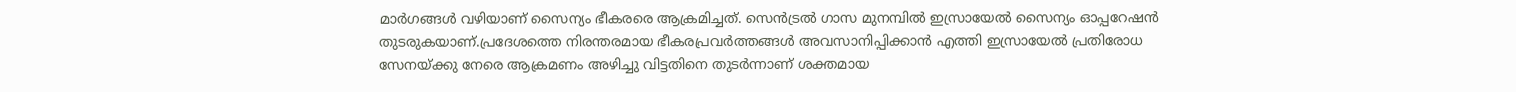മാര്‍ഗങ്ങള്‍ വഴിയാണ് സൈന്യം ഭീകരരെ ആക്രമിച്ചത്. സെന്‍ട്രല്‍ ഗാസ മുനമ്പില്‍ ഇസ്രായേല്‍ സൈന്യം ഓപ്പറേഷന്‍ തുടരുകയാണ്.പ്രദേശത്തെ നിരന്തരമായ ഭീകരപ്രവര്‍ത്തങ്ങള്‍ അവസാനിപ്പിക്കാന്‍ എത്തി ഇസ്രായേല്‍ പ്രതിരോധ സേനയ്‌ക്കു നേരെ ആക്രമണം അഴിച്ചു വിട്ടതിനെ തുടര്‍ന്നാണ് ശക്തമായ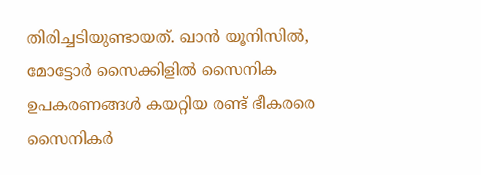തിരിച്ചടിയുണ്ടായത്. ഖാന്‍ യൂനിസില്‍, മോട്ടോര്‍ സൈക്കിളില്‍ സൈനിക ഉപകരണങ്ങള്‍ കയറ്റിയ രണ്ട് ഭീകരരെ സൈനികര്‍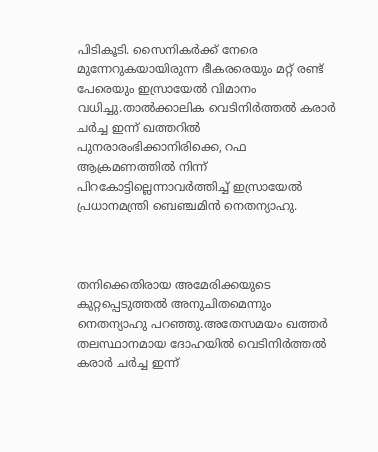പിടികൂടി. സൈനികര്‍ക്ക് നേരെ മുന്നേറുകയായിരുന്ന ഭീകരരെയും മറ്റ് രണ്ട് പേരെയും ഇസ്രായേല്‍ വിമാനം വധിച്ചു.താല്‍ക്കാലിക വെടിനിര്‍ത്തല്‍ കരാര്‍ ചര്‍ച്ച ഇന്ന് ഖത്തറില്‍ പുനരാരംഭിക്കാനിരിക്കെ, റഫ ആക്രമണത്തില്‍ നിന്ന് പിറകോട്ടില്ലെന്നാവര്‍ത്തിച്ച് ഇസ്രായേല്‍ പ്രധാനമന്ത്രി ബെഞ്ചമിന്‍ നെതന്യാഹു.



തനിക്കെതിരായ അമേരിക്കയുടെ കുറ്റപ്പെടുത്തല്‍ അനുചിതമെന്നും നെതന്യാഹു പറഞ്ഞു.അതേസമയം ഖത്തര്‍ തലസ്ഥാനമായ ദോഹയില്‍ വെടിനിര്‍ത്തല്‍ കരാര്‍ ചര്‍ച്ച ഇന്ന്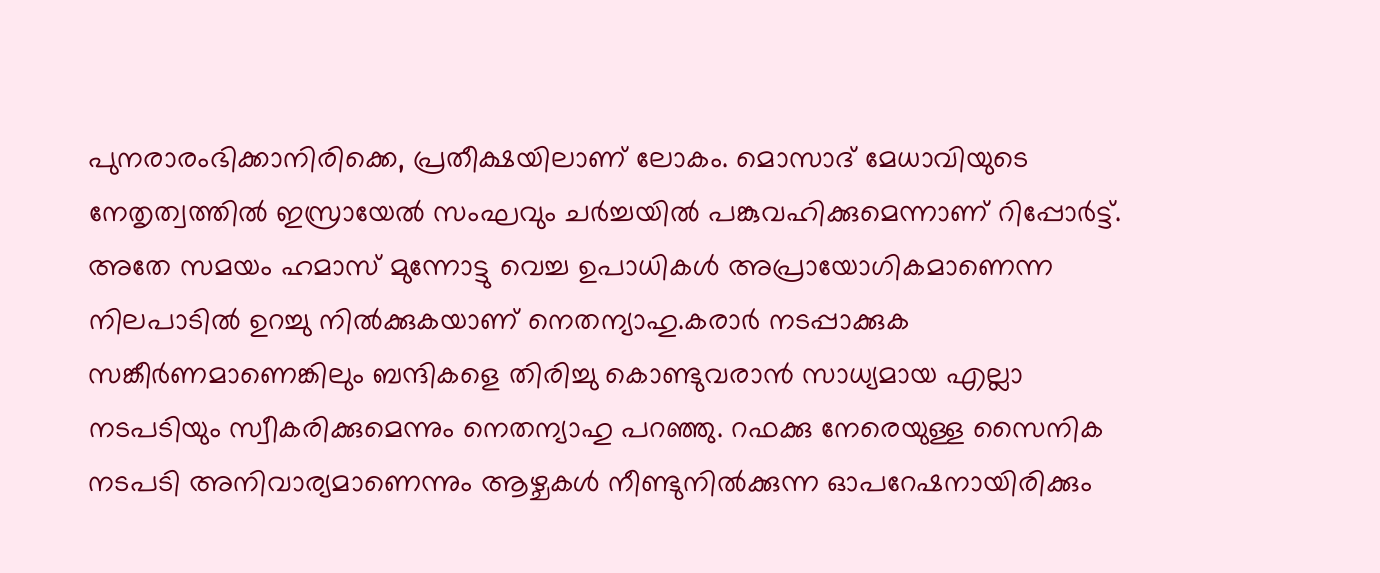പുനരാരംഭിക്കാനിരിക്കെ, പ്രതീക്ഷയിലാണ് ലോകം. മൊസാദ് മേധാവിയുടെ നേതൃത്വത്തില്‍ ഇസ്രായേല്‍ സംഘവും ചര്‍ച്ചയില്‍ പങ്കുവഹിക്കുമെന്നാണ് റിപ്പോര്‍ട്ട്. അതേ സമയം ഹമാസ് മുന്നോട്ടു വെച്ച ഉപാധികള്‍ അപ്രായോഗികമാണെന്ന നിലപാടില്‍ ഉറച്ചു നില്‍ക്കുകയാണ് നെതന്യാഹു.കരാര്‍ നടപ്പാക്കുക സങ്കീര്‍ണമാണെങ്കിലും ബന്ദികളെ തിരിച്ചു കൊണ്ടുവരാന്‍ സാധ്യമായ എല്ലാ നടപടിയും സ്വീകരിക്കുമെന്നും നെതന്യാഹു പറഞ്ഞു. റഫക്കു നേരെയുള്ള സൈനിക നടപടി അനിവാര്യമാണെന്നും ആഴ്ചകള്‍ നീണ്ടുനില്‍ക്കുന്ന ഓപറേഷനായിരിക്കും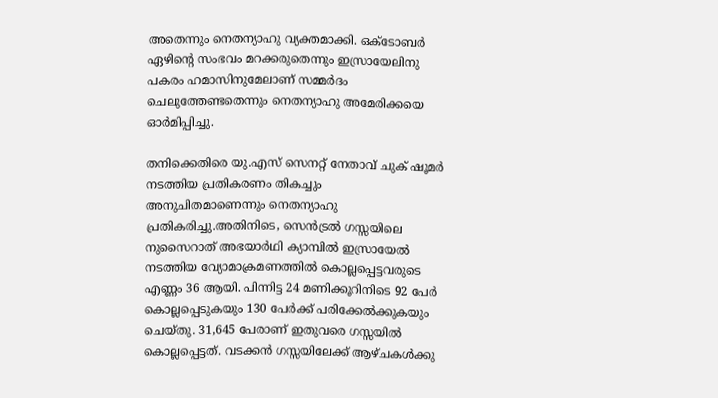അതെന്നും നെതന്യാഹു വ്യക്തമാക്കി. ഒക്‌ടോബര്‍ ഏഴിന്റെ സംഭവം മറക്കരുതെന്നും ഇസ്രായേലിനു പകരം ഹമാസിനുമേലാണ് സമ്മര്‍ദം ചെലുത്തേണ്ടതെന്നും നെതന്യാഹു അമേരിക്കയെ ഓര്‍മിപ്പിച്ചു.

തനിക്കെതിരെ യു.എസ് സെനറ്റ് നേതാവ് ചുക് ഷൂമര്‍ നടത്തിയ പ്രതികരണം തികച്ചും അനുചിതമാണെന്നും നെതന്യാഹു പ്രതികരിച്ചു.അതിനിടെ, സെന്‍ട്രല്‍ ഗസ്സയിലെ നുസൈറാത് അഭയാര്‍ഥി ക്യാമ്പില്‍ ഇസ്രായേല്‍ നടത്തിയ വ്യോമാക്രമണത്തില്‍ കൊല്ലപ്പെട്ടവരുടെ എണ്ണം 36 ആയി. പിന്നിട്ട 24 മണിക്കൂറിനിടെ 92 പേര്‍ കൊല്ലപ്പെടുകയും 130 പേര്‍ക്ക് പരിക്കേല്‍ക്കുകയും ചെയ്തു. 31,645 പേരാണ് ഇതുവരെ ഗസ്സയില്‍ കൊല്ലപ്പെട്ടത്. വടക്കന്‍ ഗസ്സയിലേക്ക് ആഴ്ചകള്‍ക്കു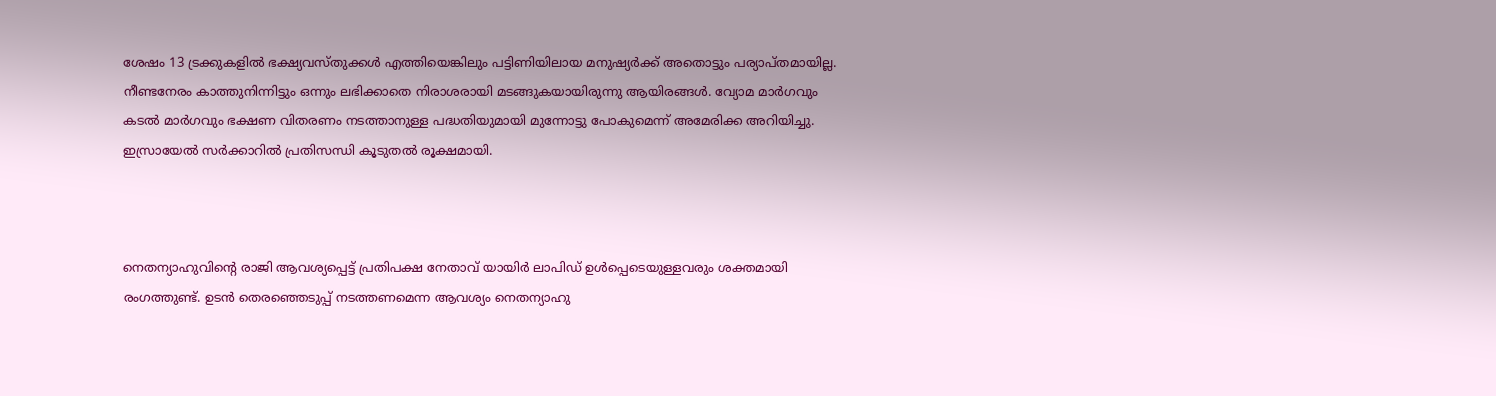ശേഷം 13 ട്രക്കുകളില്‍ ഭക്ഷ്യവസ്തുക്കള്‍ എത്തിയെങ്കിലും പട്ടിണിയിലായ മനുഷ്യര്‍ക്ക് അതൊട്ടും പര്യാപ്തമായില്ല. നീണ്ടനേരം കാത്തുനിന്നിട്ടും ഒന്നും ലഭിക്കാതെ നിരാശരായി മടങ്ങുകയായിരുന്നു ആയിരങ്ങള്‍. വ്യോമ മാര്‍ഗവും കടല്‍ മാര്‍ഗവും ഭക്ഷണ വിതരണം നടത്താനുള്ള പദ്ധതിയുമായി മുന്നോട്ടു പോകുമെന്ന് അമേരിക്ക അറിയിച്ചു. ഇസ്രായേല്‍ സര്‍ക്കാറില്‍ പ്രതിസന്ധി കൂടുതല്‍ രൂക്ഷമായി.



നെതന്യാഹുവിന്റെ രാജി ആവശ്യപ്പെട്ട് പ്രതിപക്ഷ നേതാവ് യായിര്‍ ലാപിഡ് ഉള്‍പ്പെടെയുള്ളവരും ശക്തമായി രംഗത്തുണ്ട്. ഉടന്‍ തെരഞ്ഞെടുപ്പ് നടത്തണമെന്ന ആവശ്യം നെതന്യാഹു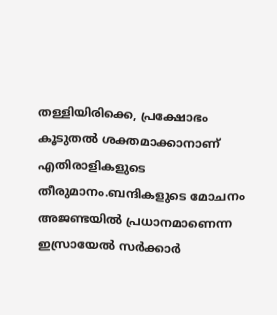തള്ളിയിരിക്കെ, പ്രക്ഷോഭം കൂടുതല്‍ ശക്തമാക്കാനാണ് എതിരാളികളുടെ തീരുമാനം.ബന്ദികളുടെ മോചനം അജണ്ടയില്‍ പ്രധാനമാണെന്ന ഇസ്രായേല്‍ സര്‍ക്കാര്‍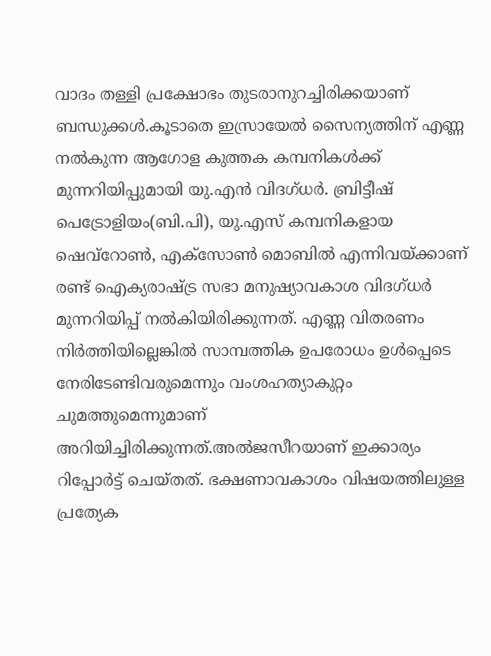വാദം തള്ളി പ്രക്ഷോഭം തുടരാനുറച്ചിരിക്കയാണ് ബന്ധുക്കള്‍.കൂടാതെ ഇസ്രായേൽ സൈന്യത്തിന് എണ്ണ നൽകുന്ന ആഗോള കുത്തക കമ്പനികൾക്ക് മുന്നറിയിപ്പുമായി യു.എൻ വിദഗ്ധര്‍. ബ്രിട്ടീഷ് പെട്രോളിയം(ബി.പി), യു.എസ് കമ്പനികളായ ഷെവ്‌റോൺ, എക്‌സോൺ മൊബിൽ എന്നിവയ്ക്കാണ് രണ്ട് ഐക്യരാഷ്ട്ര സഭാ മനുഷ്യാവകാശ വിദഗ്ധർ മുന്നറിയിപ്പ് നൽകിയിരിക്കുന്നത്. എണ്ണ വിതരണം നിർത്തിയില്ലെങ്കിൽ സാമ്പത്തിക ഉപരോധം ഉൾപ്പെടെ നേരിടേണ്ടിവരുമെന്നും വംശഹത്യാകുറ്റം ചുമത്തുമെന്നുമാണ് അറിയിച്ചിരിക്കുന്നത്.അൽജസീറയാണ് ഇക്കാര്യം റിപ്പോർട്ട് ചെയ്തത്. ഭക്ഷണാവകാശം വിഷയത്തിലുള്ള പ്രത്യേക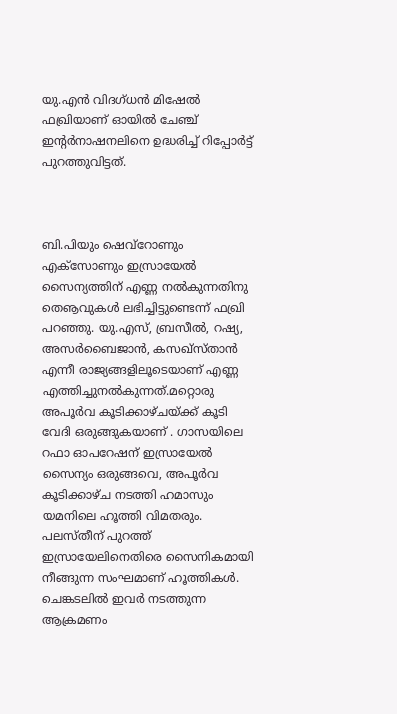യു.എൻ വിദഗ്ധൻ മിഷേൽ ഫഖ്രിയാണ് ഓയിൽ ചേഞ്ച് ഇന്റർനാഷനലിനെ ഉദ്ധരിച്ച് റിപ്പോർട്ട് പുറത്തുവിട്ടത്.



ബി.പിയും ഷെവ്‌റോണും എക്‌സോണും ഇസ്രായേൽ സൈന്യത്തിന് എണ്ണ നൽകുന്നതിനു തെൡവുകൾ ലഭിച്ചിട്ടുണ്ടെന്ന് ഫഖ്രി പറഞ്ഞു. യു.എസ്, ബ്രസീൽ, റഷ്യ, അസർബൈജാൻ, കസഖ്‌സ്താൻ എന്നീ രാജ്യങ്ങളിലൂടെയാണ് എണ്ണ എത്തിച്ചുനൽകുന്നത്.മറ്റൊരു അപൂർവ കൂടിക്കാഴ്ചയ്ക്ക് കൂടി വേദി ഒരുങ്ങുകയാണ് . ഗാസയിലെ റഫാ ഓപറേഷന് ഇസ്രായേല്‍ സൈന്യം ഒരുങ്ങവെ, അപൂര്‍വ കൂടിക്കാഴ്ച നടത്തി ഹമാസും യമനിലെ ഹൂത്തി വിമതരും. പലസ്തീന് പുറത്ത് ഇസ്രായേലിനെതിരെ സൈനികമായി നീങ്ങുന്ന സംഘമാണ് ഹൂത്തികള്‍. ചെങ്കടലില്‍ ഇവര്‍ നടത്തുന്ന ആക്രമണം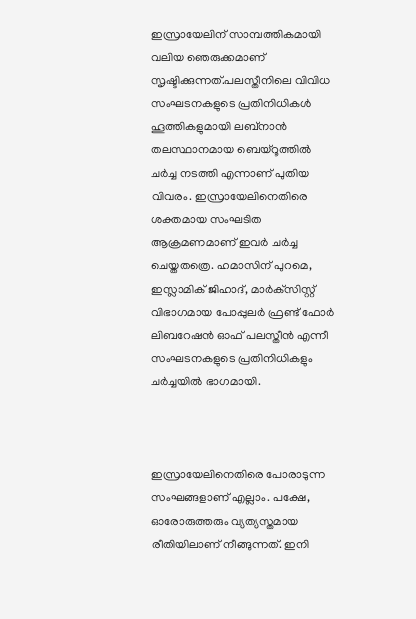ഇസ്രായേലിന് സാമ്പത്തികമായി വലിയ ഞെരുക്കമാണ് സൃഷ്ടിക്കുന്നത്.പലസ്തീനിലെ വിവിധ സംഘടനകളുടെ പ്രതിനിധികള്‍ ഹൂത്തികളുമായി ലബ്‌നാന്‍ തലസ്ഥാനമായ ബെയ്‌റൂത്തില്‍ ചര്‍ച്ച നടത്തി എന്നാണ് പുതിയ വിവരം. ഇസ്രായേലിനെതിരെ ശക്തമായ സംഘടിത ആക്രമണമാണ് ഇവര്‍ ചര്‍ച്ച ചെയ്തതത്രെ. ഹമാസിന് പുറമെ, ഇസ്ലാമിക് ജിഹാദ്, മാര്‍ക്‌സിസ്റ്റ് വിഭാഗമായ പോപ്പുലര്‍ ഫ്രണ്ട് ഫോര്‍ ലിബറേഷന്‍ ഓഫ് പലസ്തീന്‍ എന്നീ സംഘടനകളുടെ പ്രതിനിധികളും ചര്‍ച്ചയില്‍ ഭാഗമായി.



ഇസ്രായേലിനെതിരെ പോരാടുന്ന സംഘങ്ങളാണ് എല്ലാം. പക്ഷേ, ഓരോരുത്തരും വ്യത്യസ്തമായ രീതിയിലാണ് നീങ്ങുന്നത്. ഇനി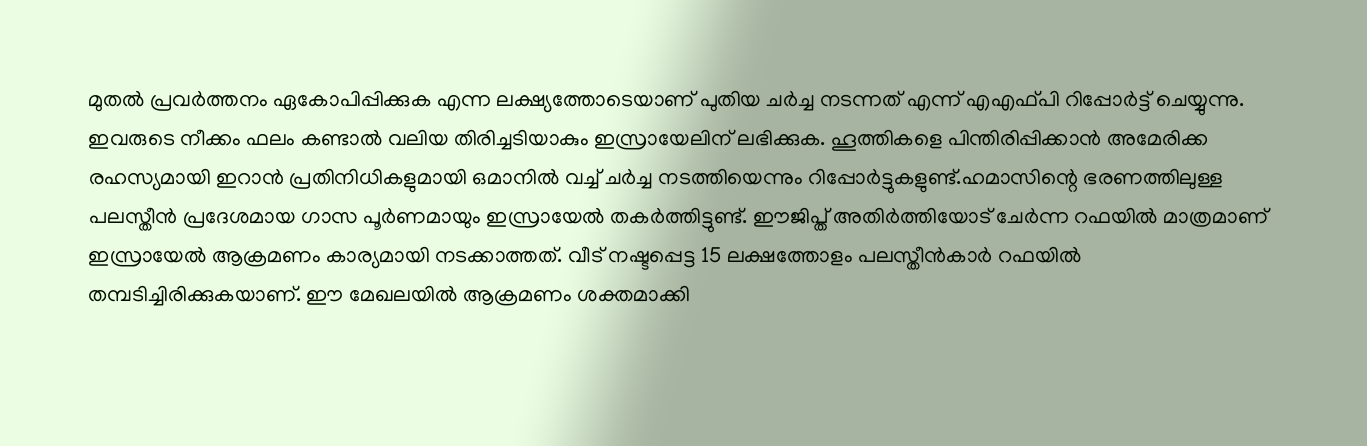മുതല്‍ പ്രവര്‍ത്തനം ഏകോപിപ്പിക്കുക എന്ന ലക്ഷ്യത്തോടെയാണ് പുതിയ ചര്‍ച്ച നടന്നത് എന്ന് എഎഫ്പി റിപ്പോര്‍ട്ട് ചെയ്യുന്നു. ഇവരുടെ നീക്കം ഫലം കണ്ടാല്‍ വലിയ തിരിച്ചടിയാകും ഇസ്രായേലിന് ലഭിക്കുക. ഹൂത്തികളെ പിന്തിരിപ്പിക്കാന്‍ അമേരിക്ക രഹസ്യമായി ഇറാന്‍ പ്രതിനിധികളുമായി ഒമാനില്‍ വച്ച് ചര്‍ച്ച നടത്തിയെന്നും റിപ്പോര്‍ട്ടുകളുണ്ട്.ഹമാസിന്റെ ഭരണത്തിലുള്ള പലസ്തീന്‍ പ്രദേശമായ ഗാസ പൂര്‍ണമായും ഇസ്രായേല്‍ തകര്‍ത്തിട്ടുണ്ട്. ഈജിപ്ത് അതിര്‍ത്തിയോട് ചേര്‍ന്ന റഫയില്‍ മാത്രമാണ് ഇസ്രായേല്‍ ആക്രമണം കാര്യമായി നടക്കാത്തത്. വീട് നഷ്ടപ്പെട്ട 15 ലക്ഷത്തോളം പലസ്തീന്‍കാര്‍ റഫയില്‍ തമ്പടിച്ചിരിക്കുകയാണ്. ഈ മേഖലയില്‍ ആക്രമണം ശക്തമാക്കി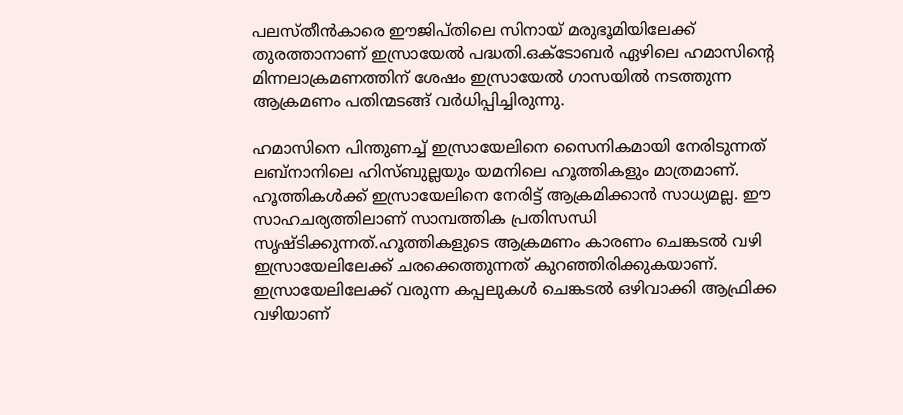പലസ്തീന്‍കാരെ ഈജിപ്തിലെ സിനായ് മരുഭൂമിയിലേക്ക് തുരത്താനാണ് ഇസ്രായേല്‍ പദ്ധതി.ഒക്ടോബര്‍ ഏഴിലെ ഹമാസിന്റെ മിന്നലാക്രമണത്തിന് ശേഷം ഇസ്രായേല്‍ ഗാസയില്‍ നടത്തുന്ന ആക്രമണം പതിന്മടങ്ങ് വര്‍ധിപ്പിച്ചിരുന്നു.

ഹമാസിനെ പിന്തുണച്ച് ഇസ്രായേലിനെ സൈനികമായി നേരിടുന്നത് ലബ്‌നാനിലെ ഹിസ്ബുല്ലയും യമനിലെ ഹൂത്തികളും മാത്രമാണ്. ഹൂത്തികള്‍ക്ക് ഇസ്രായേലിനെ നേരിട്ട് ആക്രമിക്കാന്‍ സാധ്യമല്ല. ഈ സാഹചര്യത്തിലാണ് സാമ്പത്തിക പ്രതിസന്ധി സൃഷ്ടിക്കുന്നത്.ഹൂത്തികളുടെ ആക്രമണം കാരണം ചെങ്കടല്‍ വഴി ഇസ്രായേലിലേക്ക് ചരക്കെത്തുന്നത് കുറഞ്ഞിരിക്കുകയാണ്. ഇസ്രായേലിലേക്ക് വരുന്ന കപ്പലുകള്‍ ചെങ്കടല്‍ ഒഴിവാക്കി ആഫ്രിക്ക വഴിയാണ്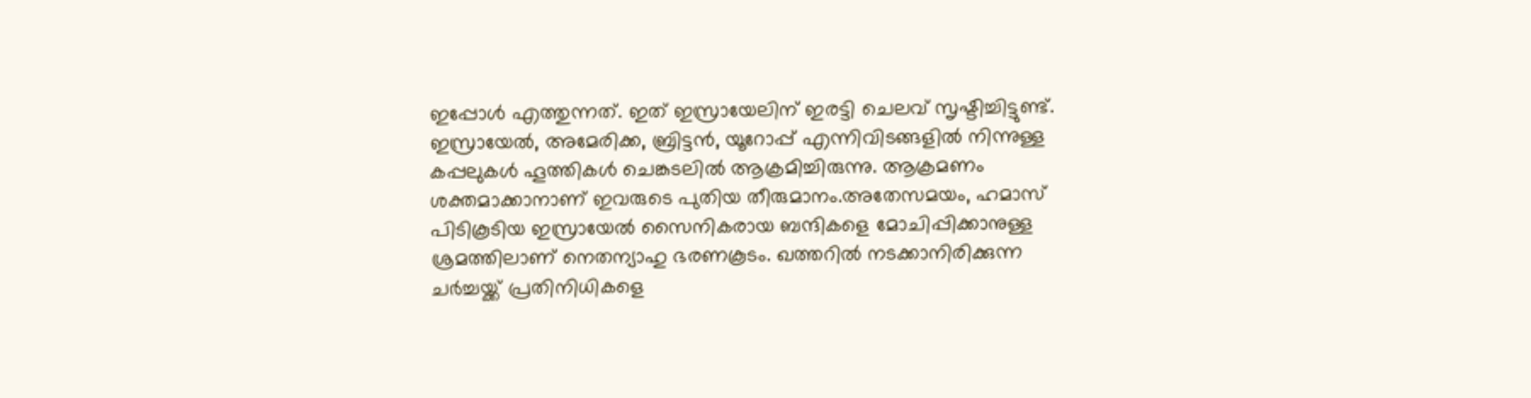ഇപ്പോള്‍ എത്തുന്നത്. ഇത് ഇസ്രായേലിന് ഇരട്ടി ചെലവ് സൃഷ്ടിച്ചിട്ടുണ്ട്. ഇസ്രായേല്‍, അമേരിക്ക, ബ്രിട്ടന്‍, യൂറോപ്പ് എന്നിവിടങ്ങളില്‍ നിന്നുള്ള കപ്പലുകള്‍ ഹൂത്തികള്‍ ചെങ്കടലില്‍ ആക്രമിച്ചിരുന്നു. ആക്രമണം ശക്തമാക്കാനാണ് ഇവരുടെ പുതിയ തീരുമാനം.അതേസമയം, ഹമാസ് പിടികൂടിയ ഇസ്രായേല്‍ സൈനികരായ ബന്ദികളെ മോചിപ്പിക്കാനുള്ള ശ്രമത്തിലാണ് നെതന്യാഹു ഭരണകൂടം. ഖത്തറില്‍ നടക്കാനിരിക്കുന്ന ചര്‍ച്ചയ്ക്ക് പ്രതിനിധികളെ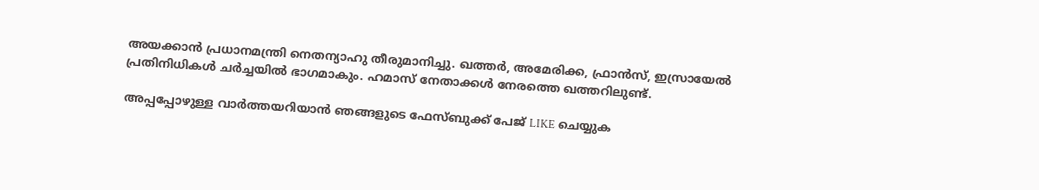അയക്കാന്‍ പ്രധാനമന്ത്രി നെതന്യാഹു തീരുമാനിച്ചു. ഖത്തര്‍, അമേരിക്ക, ഫ്രാന്‍സ്, ഇസ്രായേല്‍ പ്രതിനിധികള്‍ ചര്‍ച്ചയില്‍ ഭാഗമാകും. ഹമാസ് നേതാക്കള്‍ നേരത്തെ ഖത്തറിലുണ്ട്.

അപ്പപ്പോഴുള്ള വാര്‍ത്തയറിയാന്‍ ഞങ്ങളുടെ ഫേസ്‌ബുക്ക്‌ പേജ് LIKE ചെയ്യുക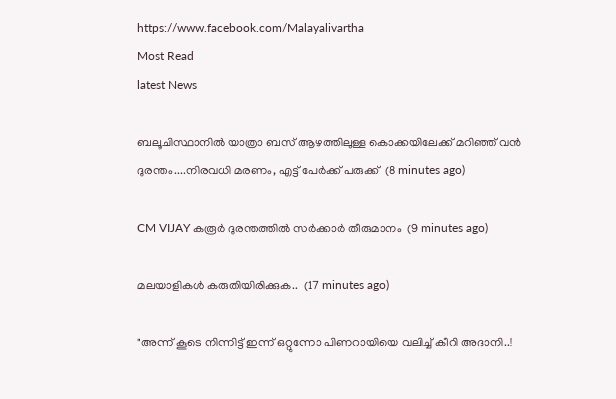https://www.facebook.com/Malayalivartha
Most Read
latest News

ബലൂചിസ്ഥാനിൽ യാത്രാ ബസ് ആഴത്തിലുള്ള കൊക്കയിലേക്ക് മറിഞ്ഞ് വൻ ദുരന്തം....നിരവധി മരണം, എട്ട് പേർക്ക് പരുക്ക്  (8 minutes ago)

CM VIJAY കരൂർ ദുരന്തത്തിൽ സർക്കാർ തീരുമാനം  (9 minutes ago)

മലയാളികൾ കരുതിയിരിക്കുക..  (17 minutes ago)

"അന്ന് കൂടെ നിന്നിട്ട് ഇന്ന് ഒറ്റുന്നോ പിണറായിയെ വലിച്ച് കീറി അദാനി..!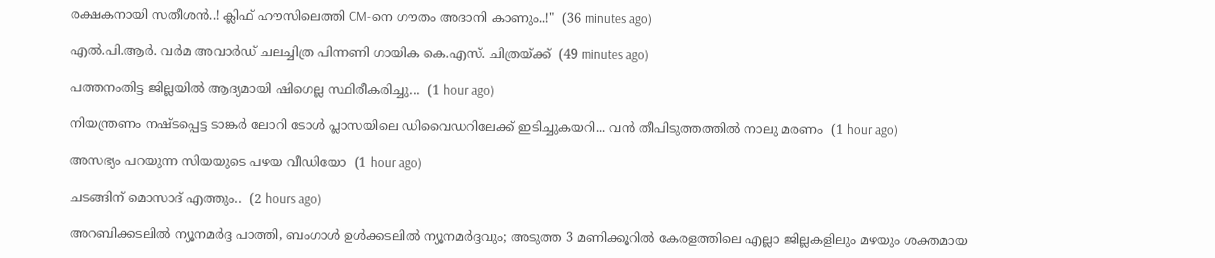രക്ഷകനായി സതീശൻ..! ക്ലിഫ് ഹൗസിലെത്തി CM-നെ ഗൗതം അദാനി കാണും..!"  (36 minutes ago)

എൽ.പി.ആർ. വർമ അവാർഡ് ചലച്ചിത്ര പിന്നണി ഗായിക കെ.എസ്. ചിത്രയ്ക്ക്  (49 minutes ago)

പത്തനംതിട്ട ജില്ലയിൽ ആദ്യമായി ഷിഗെല്ല സ്ഥിരീകരിച്ചു...  (1 hour ago)

നിയന്ത്രണം നഷ്ടപ്പെട്ട ടാങ്കര്‍ ലോറി ടോള്‍ പ്ലാസയിലെ ഡിവൈഡറിലേക്ക് ഇടിച്ചുകയറി... വൻ തീപിടുത്തത്തിൽ നാലു മരണം  (1 hour ago)

അസഭ്യം പറയുന്ന സിയയുടെ പഴയ വീഡിയോ  (1 hour ago)

ചടങ്ങിന് മൊസാദ് എത്തും..  (2 hours ago)

അറബിക്കടലിൽ ന്യൂനമർദ്ദ പാത്തി, ബംഗാൾ ഉൾക്കടലിൽ ന്യൂനമർദ്ദവും; അടുത്ത 3 മണിക്കൂറിൽ കേരളത്തിലെ എല്ലാ ജില്ലകളിലും മഴയും ശക്തമായ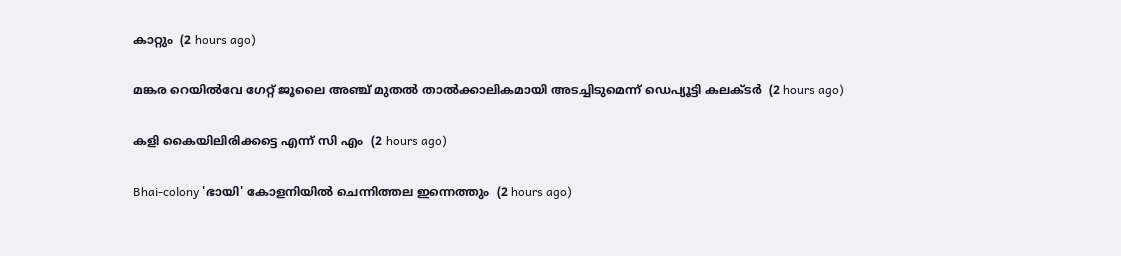കാറ്റും  (2 hours ago)

മങ്കര റെയിൽവേ ഗേറ്റ് ജൂലൈ അഞ്ച് മുതൽ താൽക്കാലികമായി അടച്ചിടുമെന്ന് ഡെപ്യൂട്ടി കലക്ടർ  (2 hours ago)

കളി കൈയിലിരിക്കട്ടെ എന്ന് സി എം  (2 hours ago)

Bhai-colony 'ഭായി' കോളനിയിൽ ചെന്നിത്തല ഇന്നെത്തും  (2 hours ago)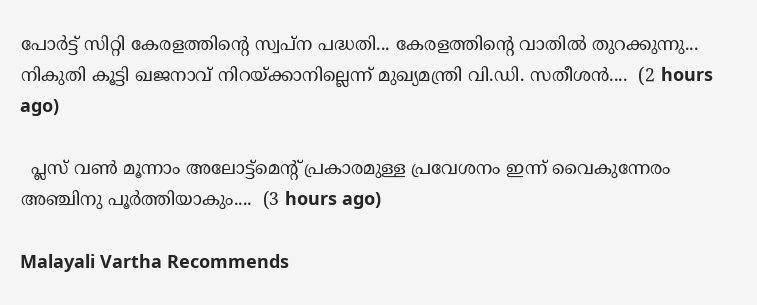പോർട്ട് സിറ്റി കേരളത്തിൻ്റെ സ്വപ്ന പദ്ധതി... കേരളത്തിൻ്റെ വാതിൽ തുറക്കുന്നു... നികുതി കൂട്ടി ഖജനാവ് നിറയ്ക്കാനില്ലെന്ന് മുഖ്യമന്ത്രി വി.ഡി. സതീശൻ....  (2 hours ago)

  പ്ലസ് വണ്‍ മൂന്നാം അലോട്ട്‌മെന്റ് പ്രകാരമുള്ള പ്രവേശനം ഇന്ന് വൈകുന്നേരം അഞ്ചിനു പൂര്‍ത്തിയാകും....  (3 hours ago)

Malayali Vartha Recommends